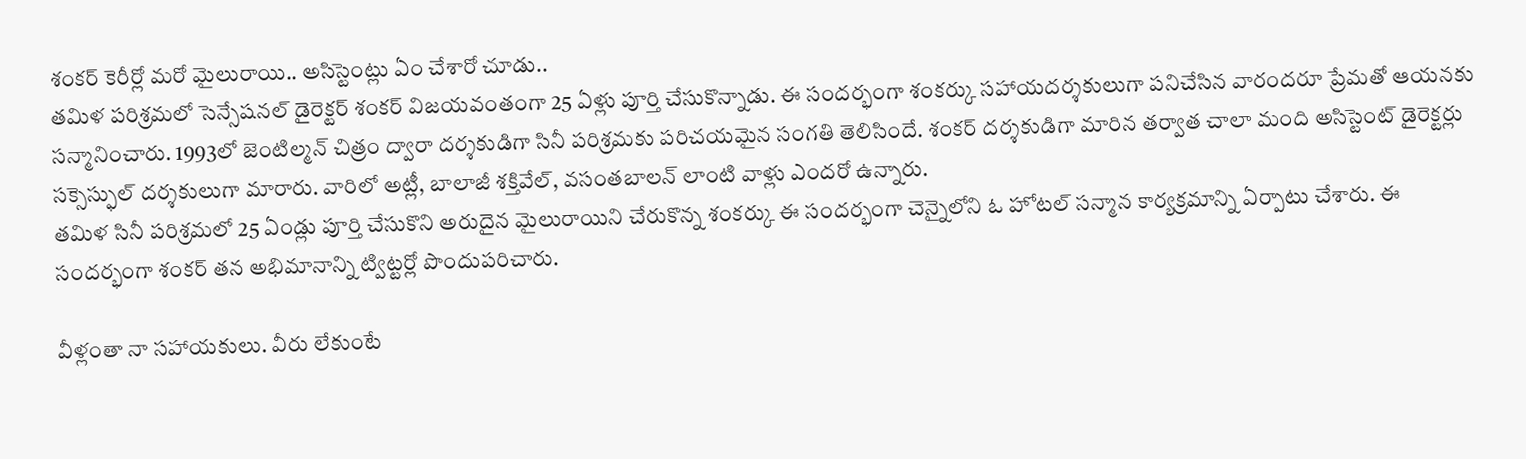శంకర్ కెరీర్లో మరో మైలురాయి.. అసిస్టెంట్లు ఏం చేశారో చూడు..
తమిళ పరిశ్రమలో సెన్సేషనల్ డైరెక్టర్ శంకర్ విజయవంతంగా 25 ఏళ్లు పూర్తి చేసుకొన్నాడు. ఈ సందర్భంగా శంకర్కు సహాయదర్శకులుగా పనిచేసిన వారందరూ ప్రేమతో ఆయనకు సన్మానించారు. 1993లో జెంటిల్మన్ చిత్రం ద్వారా దర్శకుడిగా సినీ పరిశ్రమకు పరిచయమైన సంగతి తెలిసిందే. శంకర్ దర్శకుడిగా మారిన తర్వాత చాలా మంది అసిస్టెంట్ డైరెక్టర్లు సక్సెస్ఫుల్ దర్శకులుగా మారారు. వారిలో అట్లీ, బాలాజీ శక్తివేల్, వసంతబాలన్ లాంటి వాళ్లు ఎందరో ఉన్నారు.
తమిళ సినీ పరిశ్రమలో 25 ఏండ్లు పూర్తి చేసుకొని అరుదైన మైలురాయిని చేరుకొన్న శంకర్కు ఈ సందర్భంగా చెన్నైలోని ఓ హోటల్ సన్మాన కార్యక్రమాన్ని ఏర్పాటు చేశారు. ఈ సందర్భంగా శంకర్ తన అభిమానాన్ని ట్విట్టర్లో పొందుపరిచారు.

వీళ్లంతా నా సహాయకులు. వీరు లేకుంటే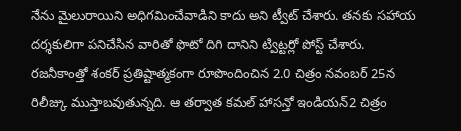నేను మైలురాయిని అధిగమించేవాడిని కాదు అని ట్వీట్ చేశారు. తనకు సహాయ దర్శకులిగా పనిచేసిన వారితో ఫొటో దిగి దానిని ట్విట్టర్లో పోస్ట్ చేశారు.
రజనీకాంత్తో శంకర్ ప్రతిష్టాత్మకంగా రూపొందించిన 2.0 చిత్రం నవంబర్ 25న రిలీజ్కు ముస్తాబవుతున్నది. ఆ తర్వాత కమల్ హాసన్తో ఇండియన్2 చిత్రం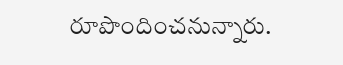రూపొందించనున్నారు.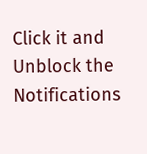Click it and Unblock the Notifications